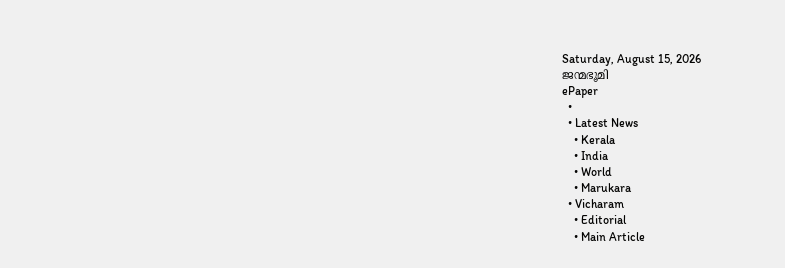Saturday, August 15, 2026
ജന്മഭൂമി
ePaper
  •
  • Latest News
    • Kerala
    • India
    • World
    • Marukara
  • Vicharam
    • Editorial
    • Main Article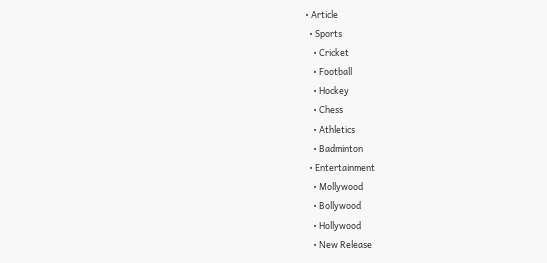• Article
  • Sports
    • Cricket
    • Football
    • Hockey
    • Chess
    • Athletics
    • Badminton
  • Entertainment
    • Mollywood
    • Bollywood
    • Hollywood
    • New Release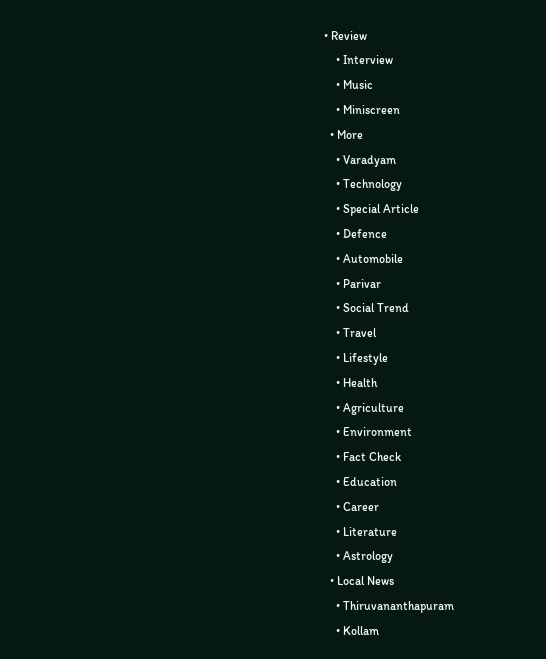• Review
    • Interview
    • Music
    • Miniscreen
  • More
    • Varadyam
    • Technology
    • Special Article
    • Defence
    • Automobile
    • Parivar
    • Social Trend
    • Travel
    • Lifestyle
    • Health
    • Agriculture
    • Environment
    • Fact Check
    • Education
    • Career
    • Literature
    • Astrology
  • Local News
    • Thiruvananthapuram
    • Kollam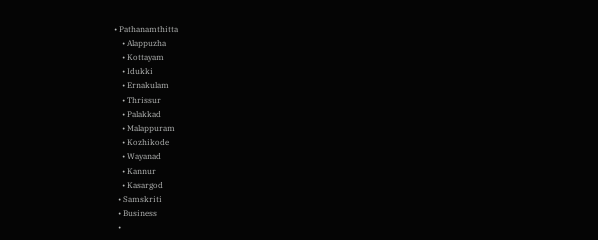• Pathanamthitta
    • Alappuzha
    • Kottayam
    • Idukki
    • Ernakulam
    • Thrissur
    • Palakkad
    • Malappuram
    • Kozhikode
    • Wayanad
    • Kannur
    • Kasargod
  • Samskriti
  • Business
  •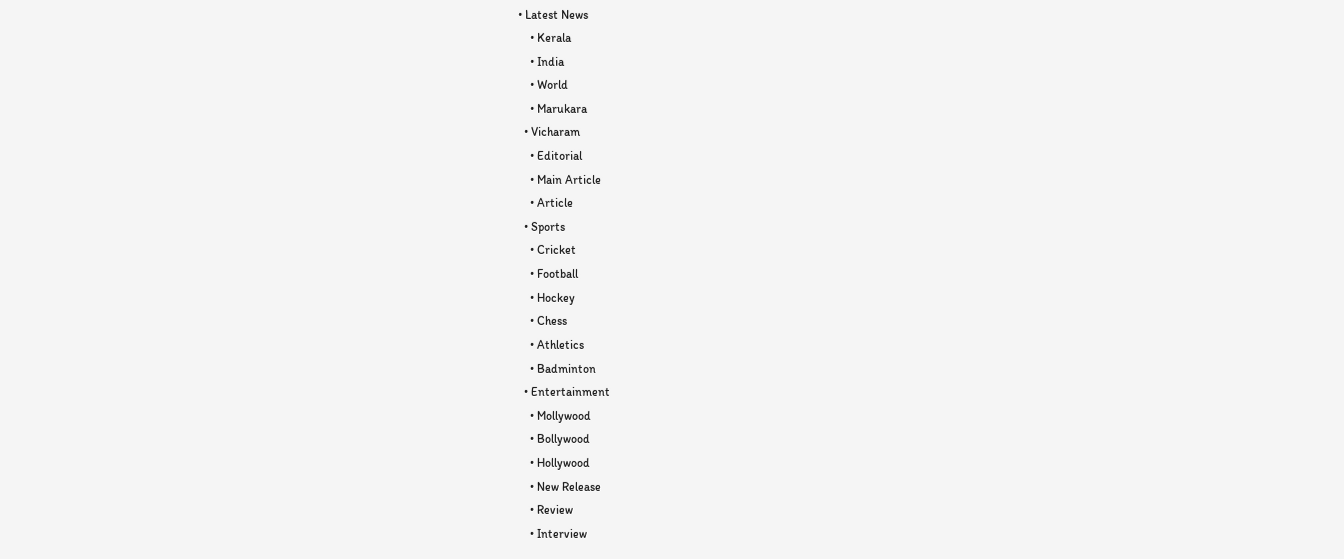• Latest News
    • Kerala
    • India
    • World
    • Marukara
  • Vicharam
    • Editorial
    • Main Article
    • Article
  • Sports
    • Cricket
    • Football
    • Hockey
    • Chess
    • Athletics
    • Badminton
  • Entertainment
    • Mollywood
    • Bollywood
    • Hollywood
    • New Release
    • Review
    • Interview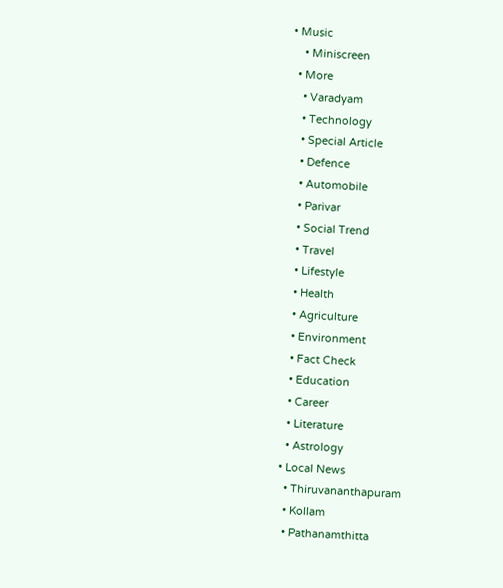• Music
    • Miniscreen
  • More
    • Varadyam
    • Technology
    • Special Article
    • Defence
    • Automobile
    • Parivar
    • Social Trend
    • Travel
    • Lifestyle
    • Health
    • Agriculture
    • Environment
    • Fact Check
    • Education
    • Career
    • Literature
    • Astrology
  • Local News
    • Thiruvananthapuram
    • Kollam
    • Pathanamthitta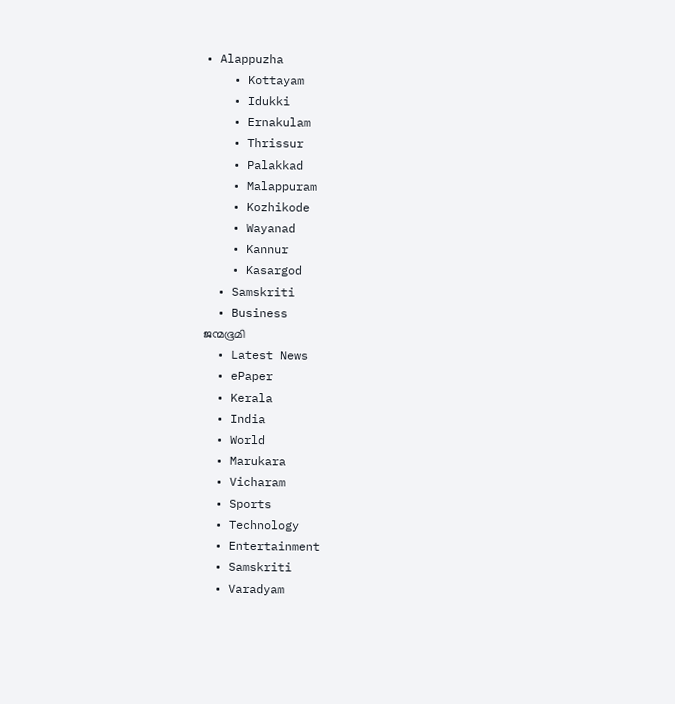• Alappuzha
    • Kottayam
    • Idukki
    • Ernakulam
    • Thrissur
    • Palakkad
    • Malappuram
    • Kozhikode
    • Wayanad
    • Kannur
    • Kasargod
  • Samskriti
  • Business
ജന്മഭൂമി
  • Latest News
  • ePaper
  • Kerala
  • India
  • World
  • Marukara
  • Vicharam
  • Sports
  • Technology
  • Entertainment
  • Samskriti
  • Varadyam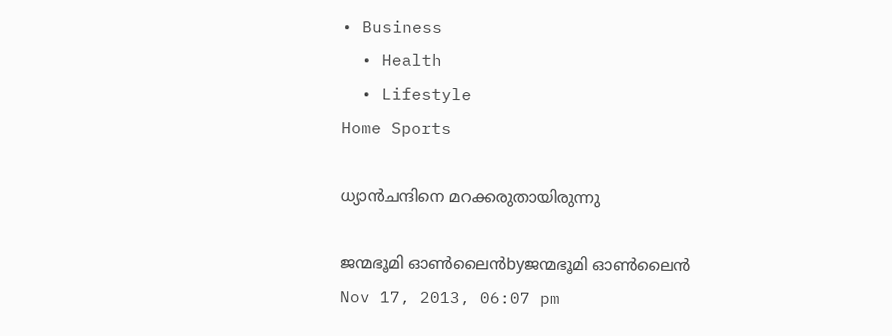• Business
  • Health
  • Lifestyle
Home Sports

ധ്യാന്‍ചന്ദിനെ മറക്കരുതായിരുന്നു

ജന്മഭൂമി ഓണ്‍ലൈന്‍byജന്മഭൂമി ഓണ്‍ലൈന്‍
Nov 17, 2013, 06:07 pm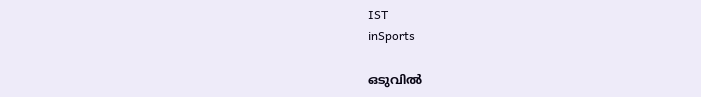IST
inSports

ഒടുവില്‍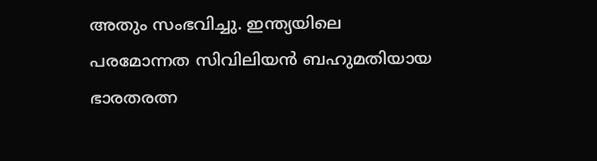അതും സംഭവിച്ചു. ഇന്ത്യയിലെ പരമോന്നത സിവിലിയന്‍ ബഹുമതിയായ ഭാരതരത്ന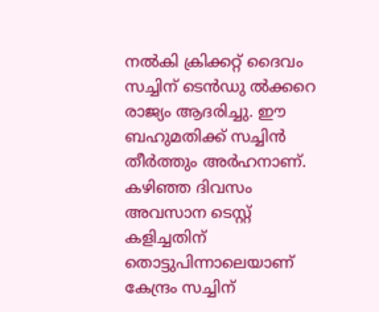നല്‍കി ക്രിക്കറ്റ്‌ ദൈവം സച്ചിന്‌ ടെന്‍ഡു ല്‍ക്കറെ രാജ്യം ആദരിച്ചു. ഈ ബഹുമതിക്ക്‌ സച്ചിന്‍ തീര്‍ത്തും അര്‍ഹനാണ്‌. കഴിഞ്ഞ ദിവസം അവസാന ടെസ്റ്റ്‌ കളിച്ചതിന്‌ തൊട്ടുപിന്നാലെയാണ്‌ കേന്ദ്രം സച്ചിന്‌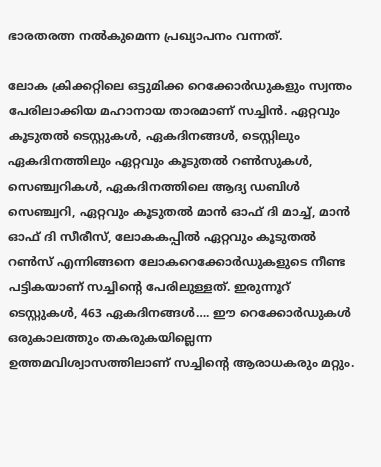ഭാരതരത്ന നല്‍കുമെന്ന പ്രഖ്യാപനം വന്നത്‌.

ലോക ക്രിക്കറ്റിലെ ഒട്ടുമിക്ക റെക്കോര്‍ഡുകളും സ്വന്തം പേരിലാക്കിയ മഹാനായ താരമാണ്‌ സച്ചിന്‍. ഏറ്റവും കൂടുതല്‍ ടെസ്റ്റുകള്‍, ഏകദിനങ്ങള്‍, ടെസ്റ്റിലും ഏകദിനത്തിലും ഏറ്റവും കൂടുതല്‍ റണ്‍സുകള്‍, സെഞ്ച്വറികള്‍, ഏകദിനത്തിലെ ആദ്യ ഡബിള്‍ സെഞ്ച്വറി, ഏറ്റവും കൂടുതല്‍ മാന്‍ ഓഫ്‌ ദി മാച്ച്‌, മാന്‍ ഓഫ്‌ ദി സീരീസ്‌, ലോകകപ്പില്‍ ഏറ്റവും കൂടുതല്‍ റണ്‍സ്‌ എന്നിങ്ങനെ ലോകറെക്കോര്‍ഡുകളുടെ നീണ്ട പട്ടികയാണ്‌ സച്ചിന്റെ പേരിലുള്ളത്‌. ഇരുന്നൂറ്‌ ടെസ്റ്റുകള്‍, 463 ഏകദിനങ്ങള്‍…. ഈ റെക്കോര്‍ഡുകള്‍ ഒരുകാലത്തും തകരുകയില്ലെന്ന ഉത്തമവിശ്വാസത്തിലാണ്‌ സച്ചിന്റെ ആരാധകരും മറ്റും.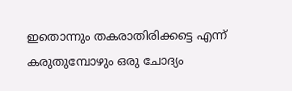ഇതൊന്നും തകരാതിരിക്കട്ടെ എന്ന്‌ കരുതുമ്പോഴും ഒരു ചോദ്യം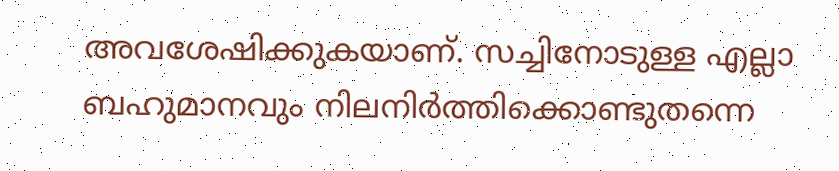അവശേഷിക്കുകയാണ്‌. സച്ചിനോടുള്ള എല്ലാ ബഹുമാനവും നിലനിര്‍ത്തിക്കൊണ്ടുതന്നെ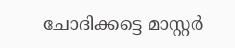ചോദിക്കട്ടെ മാസ്റ്റര്‍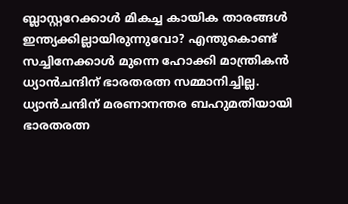ബ്ലാസ്റ്ററേക്കാള്‍ മികച്ച കായിക താരങ്ങള്‍ ഇന്ത്യക്കില്ലായിരുന്നുവോ? എന്തുകൊണ്ട്‌ സച്ചിനേക്കാള്‍ മുന്നെ ഹോക്കി മാന്ത്രികന്‍ ധ്യാന്‍ചന്ദിന്‌ ഭാരതരത്ന സമ്മാനിച്ചില്ല. ധ്യാന്‍ചന്ദിന്‌ മരണാനന്തര ബഹുമതിയായി ഭാരതരത്ന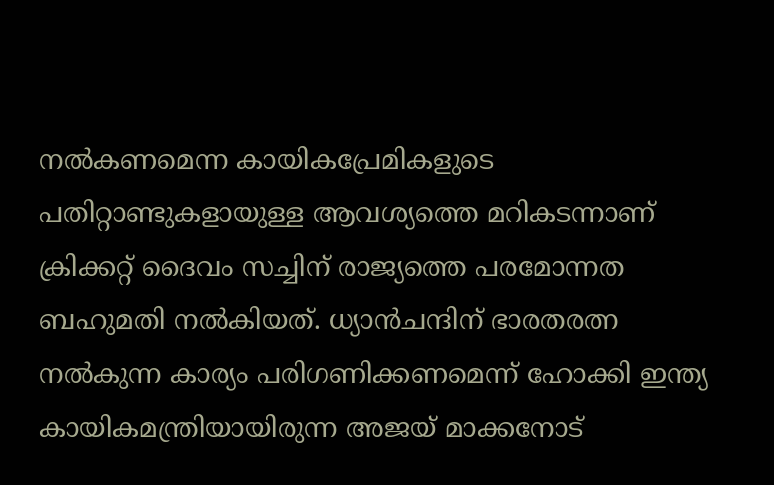നല്‍കണമെന്ന കായികപ്രേമികളുടെ പതിറ്റാണ്ടുകളായുള്ള ആവശ്യത്തെ മറികടന്നാണ്‌ ക്രിക്കറ്റ്‌ ദൈവം സച്ചിന്‌ രാജ്യത്തെ പരമോന്നത ബഹുമതി നല്‍കിയത്‌. ധ്യാന്‍ചന്ദിന്‌ ഭാരതരത്ന നല്‍കുന്ന കാര്യം പരിഗണിക്കണമെന്ന്‌ ഹോക്കി ഇന്ത്യ കായികമന്ത്രിയായിരുന്ന അജയ്‌ മാക്കനോട്‌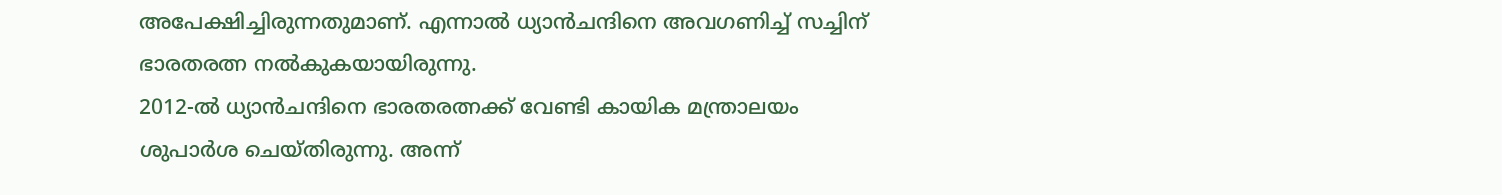അപേക്ഷിച്ചിരുന്നതുമാണ്‌. എന്നാല്‍ ധ്യാന്‍ചന്ദിനെ അവഗണിച്ച്‌ സച്ചിന്‌ ഭാരതരത്ന നല്‍കുകയായിരുന്നു.
2012-ല്‍ ധ്യാന്‍ചന്ദിനെ ഭാരതരത്നക്ക്‌ വേണ്ടി കായിക മന്ത്രാലയം ശുപാര്‍ശ ചെയ്തിരുന്നു. അന്ന്‌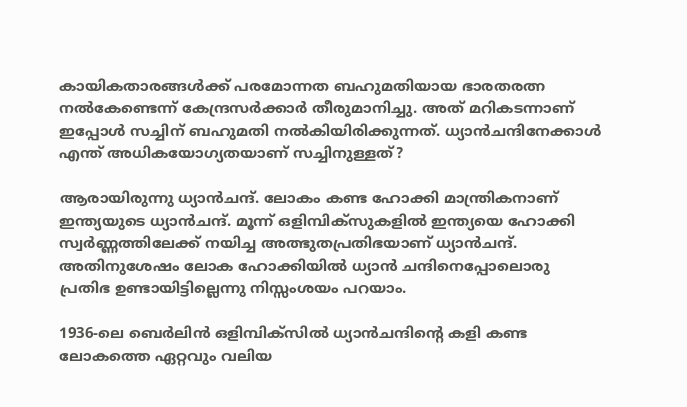കായികതാരങ്ങള്‍ക്ക്‌ പരമോന്നത ബഹുമതിയായ ഭാരതരത്ന നല്‍കേണ്ടെന്ന്‌ കേന്ദ്രസര്‍ക്കാര്‍ തീരുമാനിച്ചു. അത്‌ മറികടന്നാണ്‌ ഇപ്പോള്‍ സച്ചിന്‌ ബഹുമതി നല്‍കിയിരിക്കുന്നത്‌. ധ്യാന്‍ചന്ദിനേക്കാള്‍ എന്ത്‌ അധികയോഗ്യതയാണ്‌ സച്ചിനുള്ളത്‌?

ആരായിരുന്നു ധ്യാന്‍ചന്ദ്‌. ലോകം കണ്ട ഹോക്കി മാന്ത്രികനാണ്‌ ഇന്ത്യയുടെ ധ്യാന്‍ചന്ദ്‌. മൂന്ന്‌ ഒളിമ്പിക്സുകളില്‍ ഇന്ത്യയെ ഹോക്കി സ്വര്‍ണ്ണത്തിലേക്ക്‌ നയിച്ച അത്ഭുതപ്രതിഭയാണ്‌ ധ്യാന്‍ചന്ദ്‌. അതിനുശേഷം ലോക ഹോക്കിയില്‍ ധ്യാന്‍ ചന്ദിനെപ്പോലൊരു പ്രതിഭ ഉണ്ടായിട്ടില്ലെന്നു നിസ്സംശയം പറയാം.

1936-ലെ ബെര്‍ലിന്‍ ഒളിമ്പിക്സില്‍ ധ്യാന്‍ചന്ദിന്റെ കളി കണ്ട ലോകത്തെ ഏറ്റവും വലിയ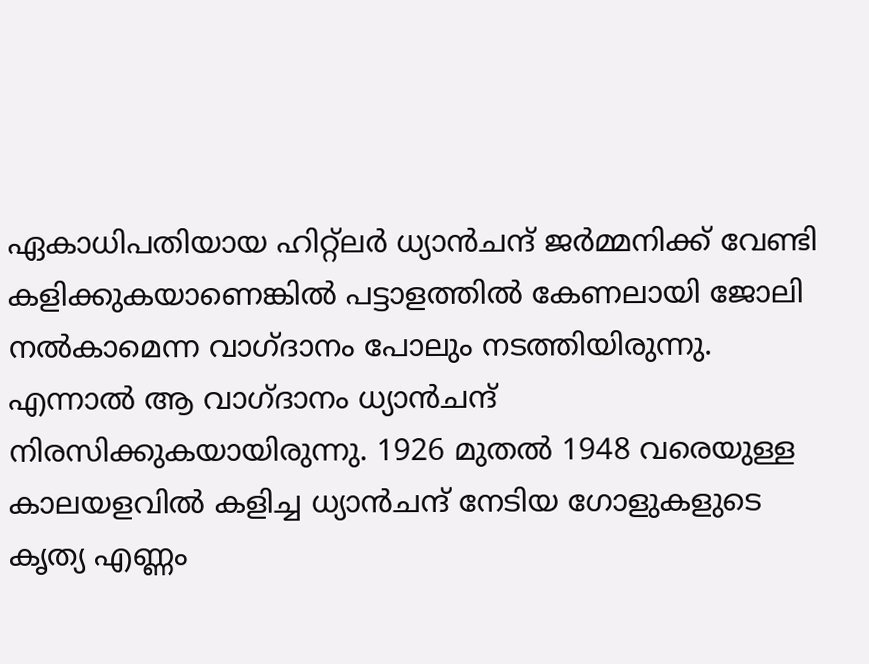ഏകാധിപതിയായ ഹിറ്റ്ലര്‍ ധ്യാന്‍ചന്ദ്‌ ജര്‍മ്മനിക്ക്‌ വേണ്ടി കളിക്കുകയാണെങ്കില്‍ പട്ടാളത്തില്‍ കേണലായി ജോലി നല്‍കാമെന്ന വാഗ്ദാനം പോലും നടത്തിയിരുന്നു. എന്നാല്‍ ആ വാഗ്ദാനം ധ്യാന്‍ചന്ദ്‌ നിരസിക്കുകയായിരുന്നു. 1926 മുതല്‍ 1948 വരെയുള്ള കാലയളവില്‍ കളിച്ച ധ്യാന്‍ചന്ദ്‌ നേടിയ ഗോളുകളുടെ കൃത്യ എണ്ണം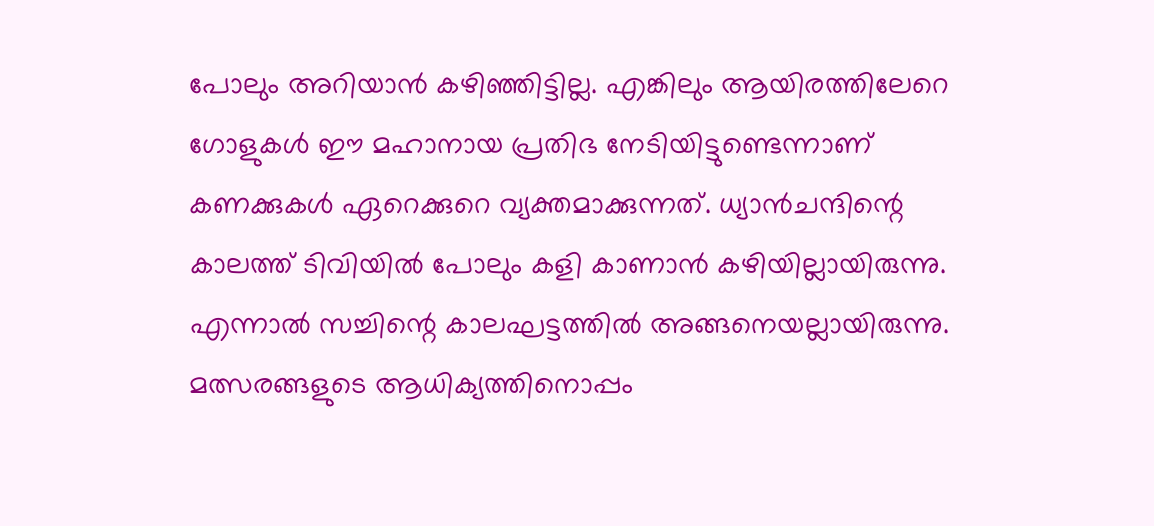പോലും അറിയാന്‍ കഴിഞ്ഞിട്ടില്ല. എങ്കിലും ആയിരത്തിലേറെ ഗോളുകള്‍ ഈ മഹാനായ പ്രതിഭ നേടിയിട്ടുണ്ടെന്നാണ്‌ കണക്കുകള്‍ ഏറെക്കുറെ വ്യക്തമാക്കുന്നത്‌. ധ്യാന്‍ചന്ദിന്റെ കാലത്ത്‌ ടിവിയില്‍ പോലും കളി കാണാന്‍ കഴിയില്ലായിരുന്നു. എന്നാല്‍ സച്ചിന്റെ കാലഘട്ടത്തില്‍ അങ്ങനെയല്ലായിരുന്നു. മത്സരങ്ങളുടെ ആധിക്യത്തിനൊപ്പം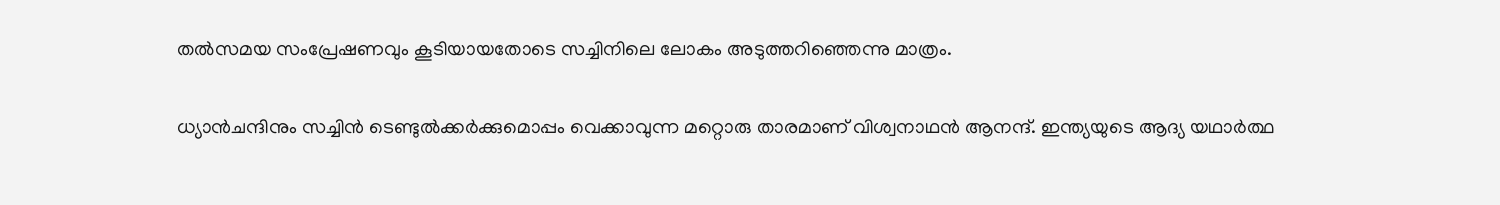തല്‍സമയ സംപ്രേഷണവും കൂടിയായതോടെ സച്ചിനിലെ ലോകം അടുത്തറിഞ്ഞെന്നു മാത്രം.

ധ്യാന്‍ചന്ദിനും സച്ചിന്‍ ടെണ്ടുല്‍ക്കര്‍ക്കുമൊപ്പം വെക്കാവുന്ന മറ്റൊരു താരമാണ്‌ വിശ്വനാഥന്‍ ആനന്ദ്‌. ഇന്ത്യയുടെ ആദ്യ യഥാര്‍ത്ഥ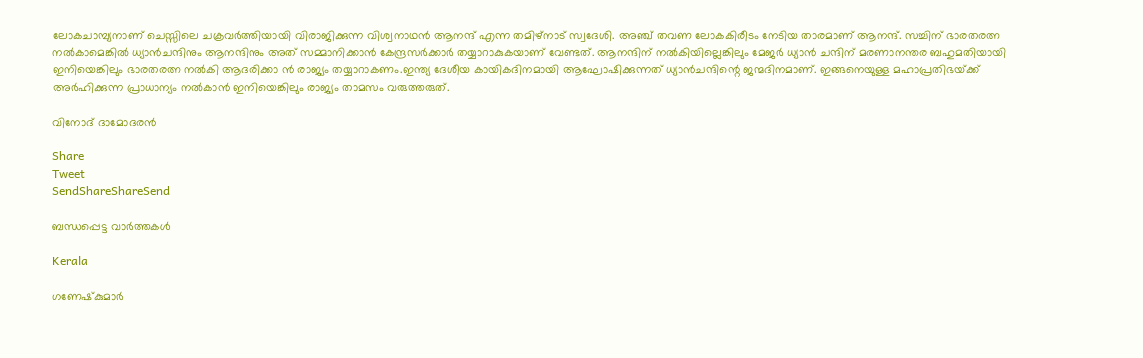ലോകചാമ്പ്യനാണ്‌ ചെസ്സിലെ ചക്രവര്‍ത്തിയായി വിരാജിക്കുന്ന വിശ്വനാഥന്‍ ആനന്ദ്‌ എന്ന തമിഴ്‌നാട്‌ സ്വദേശി. അഞ്ച്‌ തവണ ലോകകിരീടം നേടിയ താരമാണ്‌ ആനന്ദ്‌. സച്ചിന്‌ ഭാരതരത്ന നല്‍കാമെങ്കില്‍ ധ്യാന്‍ചന്ദിനും ആനന്ദിനും അത്‌ സമ്മാനിക്കാന്‍ കേന്ദ്രസര്‍ക്കാര്‍ തയ്യാറാകുകയാണ്‌ വേണ്ടത്‌. ആനന്ദിന്‌ നല്‍കിയില്ലെങ്കിലും മേജര്‍ ധ്യാന്‍ ചന്ദിന്‌ മരണാനന്തര ബഹുമതിയായി ഇനിയെങ്കിലും ഭാരതരത്ന നല്‍കി ആദരിക്കാ ന്‍ രാജ്യം തയ്യാറാകണം.ഇന്ത്യ ദേശീയ കായികദിനമായി ആഘോഷിക്കുന്നത്‌ ധ്യാന്‍ചന്ദിന്റെ ജന്മദിനമാണ്‌. ഇങ്ങനെയുള്ള മഹാപ്രതിഭയ്‌ക്ക്‌ അര്‍ഹിക്കുന്ന പ്രാധാന്യം നല്‍കാന്‍ ഇനിയെങ്കിലും രാജ്യം താമസം വരുത്തരുത്‌.

വിനോദ്‌ ദാമോദരന്‍

Share
Tweet
SendShareShareSend

ബന്ധപ്പെട്ട വാര്‍ത്തകള്‍

Kerala

ഗണേഷ്‌കുമാര്‍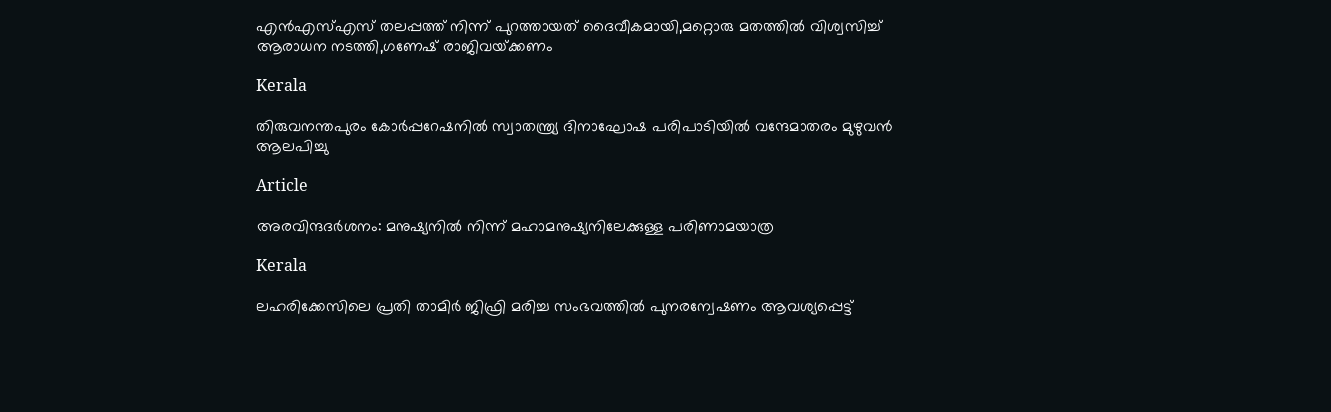എന്‍എസ്എസ് തലപ്പത്ത് നിന്ന് പുറത്തായത് ദൈവീകമായി,മറ്റൊരു മതത്തില്‍ വിശ്വസിച്ച് ആരാധന നടത്തി,ഗണേഷ് രാജിവയ്‌ക്കണം

Kerala

തിരുവനന്തപുരം കോര്‍പ്പറേഷനില്‍ സ്വാതന്ത്ര്യ ദിനാഘോഷ പരിപാടിയില്‍ വന്ദേമാതരം മുഴുവന്‍ ആലപിച്ചു

Article

അരവിന്ദദർശനം: മനുഷ്യനിൽ നിന്ന് മഹാമനുഷ്യനിലേക്കുള്ള പരിണാമയാത്ര

Kerala

ലഹരിക്കേസിലെ പ്രതി താമിര്‍ ജിഫ്രി മരിച്ച സംഭവത്തില്‍ പുനരന്വേഷണം ആവശ്യപ്പെട്ട്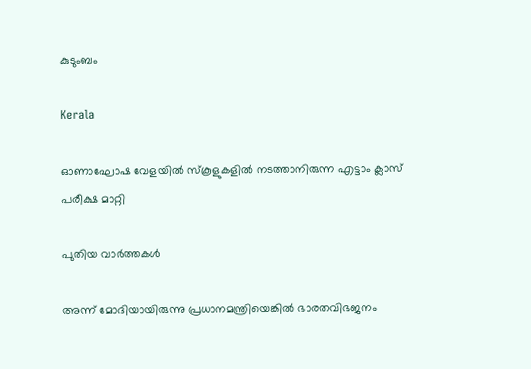കുടുംബം

Kerala

ഓണാഘോഷ വേളയില്‍ സ്‌കൂളുകളില്‍ നടത്താനിരുന്ന എട്ടാം ക്ലാസ് പരീക്ഷ മാറ്റി

പുതിയ വാര്‍ത്തകള്‍

അന്ന് മോദിയായിരുന്നു പ്രധാനമന്ത്രിയെങ്കിൽ ഭാരതവിഭജനം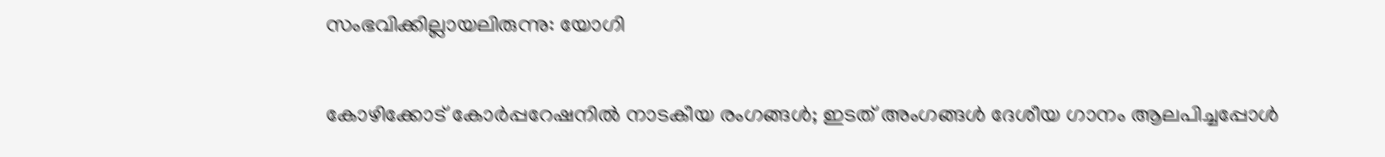സംഭവിക്കില്ലായലിരുന്നു: യോഗി

കോഴിക്കോട് കോര്‍പ്പറേഷനില്‍ നാടകീയ രംഗങ്ങള്‍; ഇടത് അംഗങ്ങൾ ദേശീയ ഗാനം ആലപിച്ചപ്പോൾ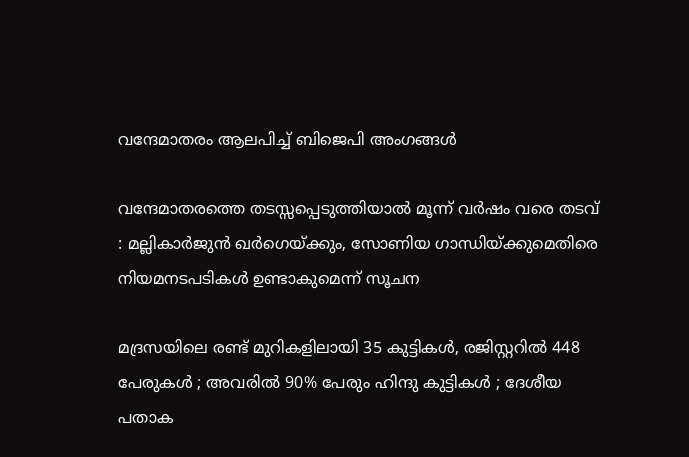വന്ദേമാതരം ആലപിച്ച് ബിജെപി അംഗങ്ങൾ

വന്ദേമാതരത്തെ തടസ്സപ്പെടുത്തിയാൽ മൂന്ന് വർഷം വരെ തടവ് : മല്ലികാർജുൻ ഖർഗെയ്‌ക്കും, സോണിയ ഗാന്ധിയ്‌ക്കുമെതിരെ നിയമനടപടികൾ ഉണ്ടാകുമെന്ന് സൂചന

മദ്രസയിലെ രണ്ട് മുറികളിലായി 35 കുട്ടികൾ, രജിസ്റ്ററിൽ 448 പേരുകൾ ; അവരിൽ 90% പേരും ഹിന്ദു കുട്ടികൾ ; ദേശീയ പതാക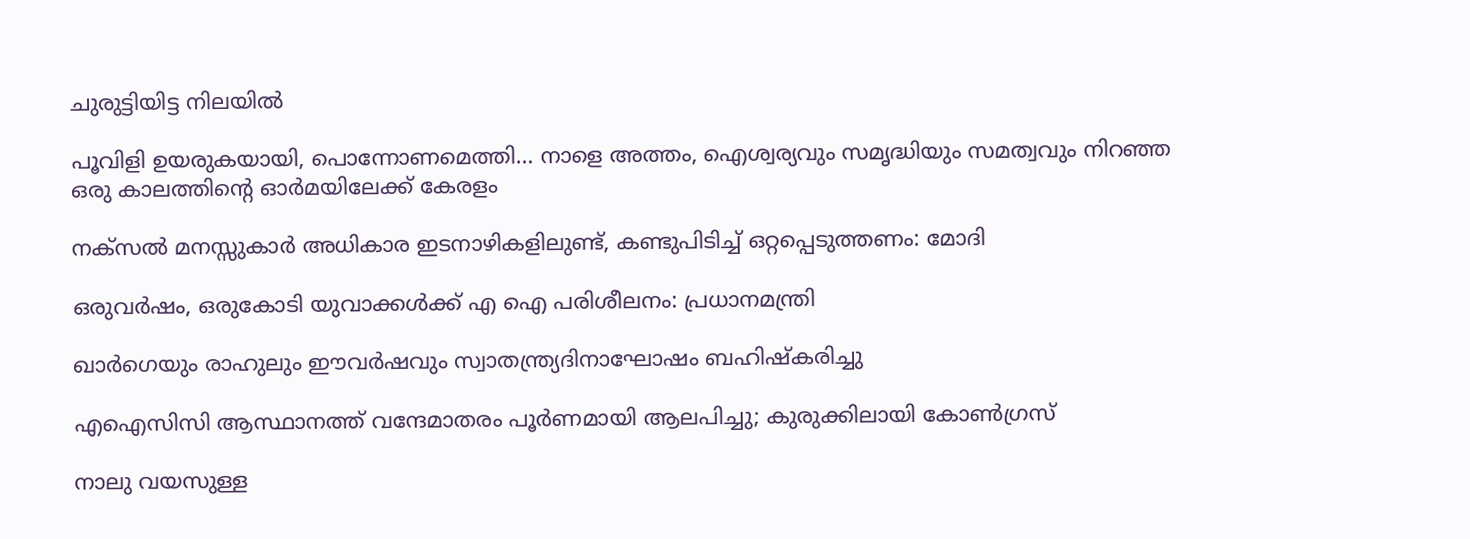ചുരുട്ടിയിട്ട നിലയിൽ

പൂവിളി ഉയരുകയായി, പൊന്നോണമെത്തി… നാളെ അത്തം, ഐശ്വര്യവും സമൃദ്ധിയും സമത്വവും നിറഞ്ഞ ഒരു കാലത്തിന്റെ ഓര്‍മയിലേക്ക് കേരളം

നക്‌സൽ മനസ്സുകാർ അധികാര ഇടനാഴികളിലുണ്ട്, കണ്ടുപിടിച്ച് ഒറ്റപ്പെടുത്തണം: മോദി

ഒരുവർഷം, ഒരുകോടി യുവാക്കൾക്ക് എ ഐ പരിശീലനം: പ്രധാനമന്ത്രി

ഖാർഗെയും രാഹുലും ഈവർഷവും സ്വാതന്ത്ര്യദിനാഘോഷം ബഹിഷ്‌കരിച്ചു

എഐസിസി ആസ്ഥാനത്ത് വന്ദേമാതരം പൂർണമായി ആലപിച്ചു; കുരുക്കിലായി കോൺഗ്രസ്

നാലു വയസുള്ള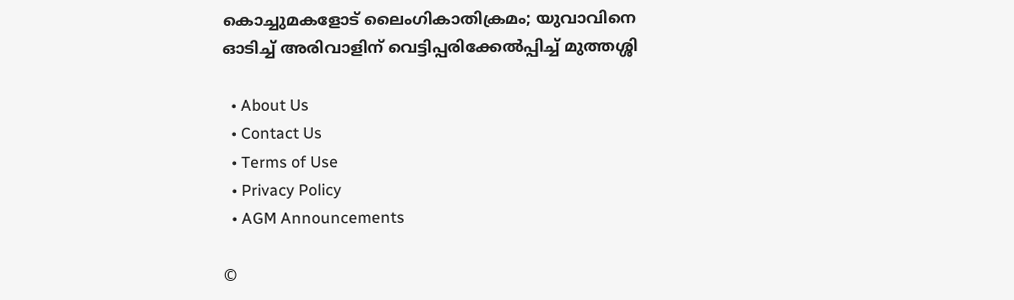കൊച്ചുമകളോട് ലൈംഗികാതിക്രമം; യുവാവിനെ ഓടിച്ച് അരിവാളിന് വെട്ടിപ്പരിക്കേൽപ്പിച്ച് മുത്തശ്ശി

  • About Us
  • Contact Us
  • Terms of Use
  • Privacy Policy
  • AGM Announcements

©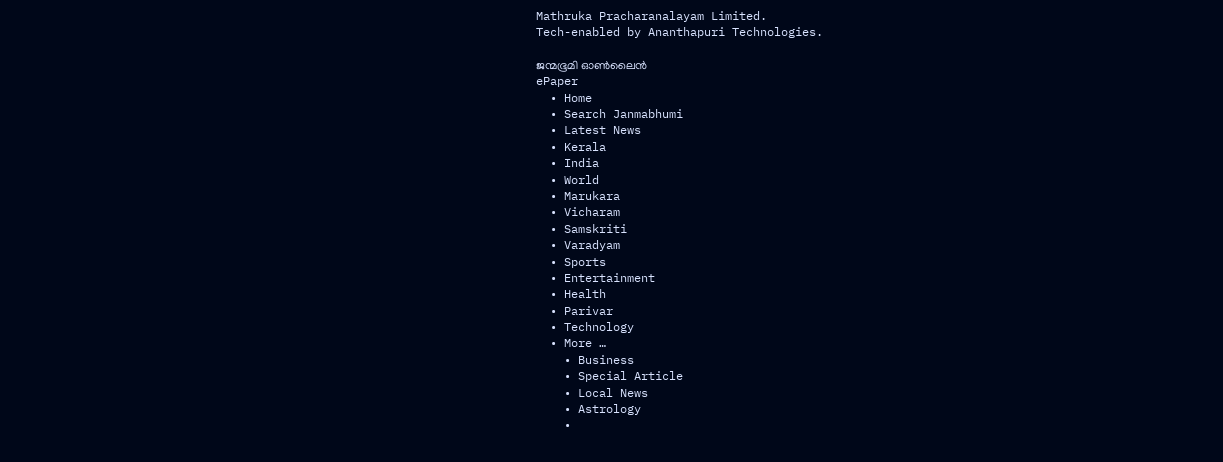Mathruka Pracharanalayam Limited.
Tech-enabled by Ananthapuri Technologies.

ജന്മഭൂമി ഓണ്‍ലൈന്‍
ePaper
  • Home
  • Search Janmabhumi
  • Latest News
  • Kerala
  • India
  • World
  • Marukara
  • Vicharam
  • Samskriti
  • Varadyam
  • Sports
  • Entertainment
  • Health
  • Parivar
  • Technology
  • More …
    • Business
    • Special Article
    • Local News
    • Astrology
    •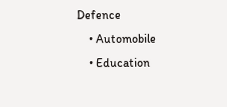Defence
    • Automobile
    • Education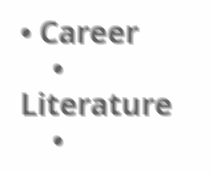• Career
    • Literature
    •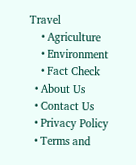Travel
    • Agriculture
    • Environment
    • Fact Check
  • About Us
  • Contact Us
  • Privacy Policy
  • Terms and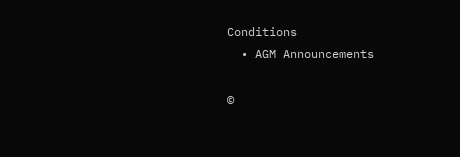Conditions
  • AGM Announcements

©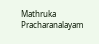Mathruka Pracharanalayam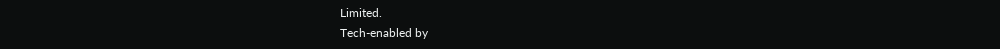Limited.
Tech-enabled by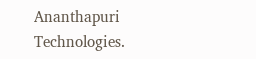Ananthapuri Technologies.